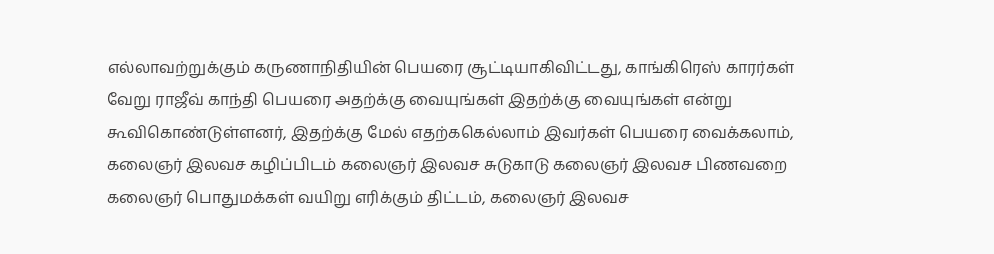எல்லாவற்றுக்கும் கருணாநிதியின் பெயரை சூட்டியாகிவிட்டது, காங்கிரெஸ் காரர்கள் வேறு ராஜீவ் காந்தி பெயரை அதற்க்கு வையுங்கள் இதற்க்கு வையுங்கள் என்று கூவிகொண்டுள்ளனர், இதற்க்கு மேல் எதற்ககெல்லாம் இவர்கள் பெயரை வைக்கலாம், கலைஞர் இலவச கழிப்பிடம் கலைஞர் இலவச சுடுகாடு கலைஞர் இலவச பிணவறை கலைஞர் பொதுமக்கள் வயிறு எரிக்கும் திட்டம், கலைஞர் இலவச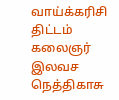வாய்க்கரிசி திட்டம் கலைஞர் இலவச நெத்திகாசு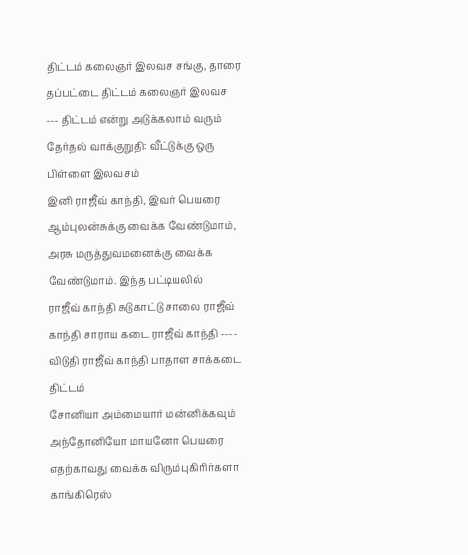திட்டம் கலைஞர் இலவச சங்கு, தாரை தப்பட்டை திட்டம் கலைஞர் இலவச --- திட்டம் என்று அடுக்கலாம் வரும் தேர்தல் வாக்குறுதி: வீட்டுக்கு ஒரு பிள்ளை இலவசம்
இனி ராஜீவ் காந்தி, இவர் பெயரை ஆம்புலன்சுக்கு வைக்க வேண்டுமாம், அரசு மருத்துவமனைக்கு வைக்க வேண்டுமாம். இந்த பட்டியலில்
ராஜீவ் காந்தி சுடுகாட்டு சாலை ராஜீவ் காந்தி சாராய கடை ராஜீவ் காந்தி ---- விடுதி ராஜீவ் காந்தி பாதாள சாக்கடை திட்டம்
சோனியா அம்மையார் மன்னிக்கவும் அந்தோனியோ மாயனோ பெயரை எதற்காவது வைக்க விரும்புகிரிர்களா காங்கிரெஸ்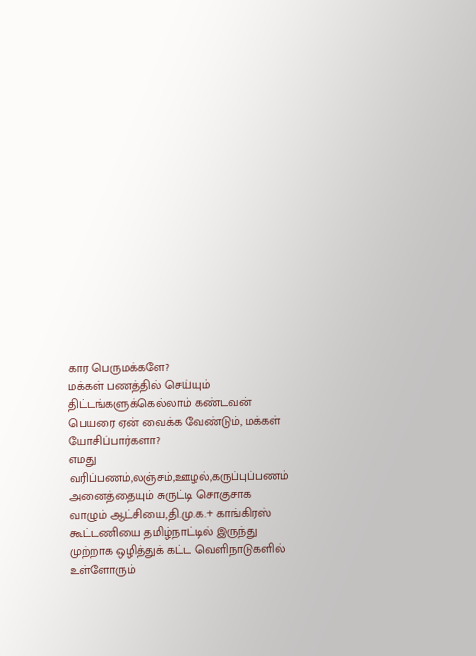கார பெருமக்களே?
மக்கள் பணத்தில் செய்யும் திட்டங்களுக்கெல்லாம் கண்டவன் பெயரை ஏன் வைக்க வேண்டும், மக்கள் யோசிப்பார்களா?
எமது வரிப்பணம்,லஞ்சம்,ஊழல்,கருப்புப்பணம் அனைத்தையும் சுருட்டி சொகுசாக வாழும் ஆட்சியை,தி.மு.க.+ காங்கிரஸ் கூட்டணியை தமிழ்நாட்டில் இருந்து முற்றாக ஒழித்துக் கட்ட வெளிநாடுகளில் உள்ளோரும்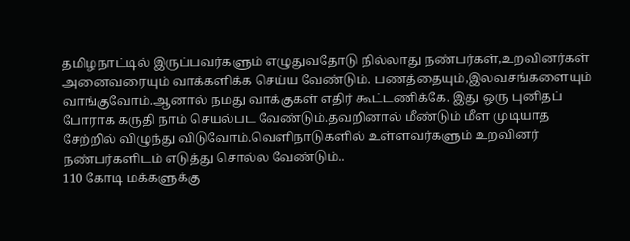தமிழநாட்டில் இருப்பவர்களும் எழுதுவதோடு நில்லாது நண்பர்கள்,உறவினர்கள் அனைவரையும் வாக்களிக்க செய்ய வேண்டும். பணத்தையும்,இலவசங்களையும் வாங்குவோம்.ஆனால் நமது வாக்குகள் எதிர் கூட்டணிக்கே. இது ஒரு புனிதப் போராக கருதி நாம் செயல்பட வேண்டும்.தவறினால் மீண்டும் மீள முடியாத சேற்றில் விழுந்து விடுவோம்.வெளிநாடுகளில் உள்ளவர்களும் உறவினர் நண்பர்களிடம் எடுத்து சொல்ல வேண்டும்..
110 கோடி மக்களுக்கு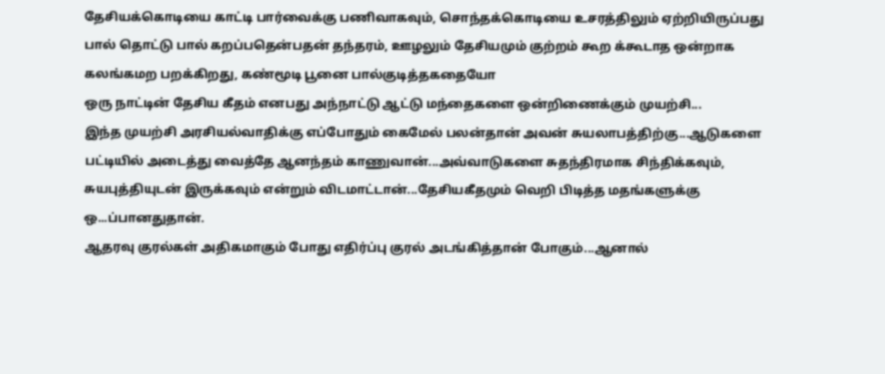தேசியக்கொடியை காட்டி பார்வைக்கு பணிவாகவும், சொந்தக்கொடியை உசரத்திலும் ஏற்றியிருப்பது பால் தொட்டு பால் கறப்பதென்பதன் தந்தரம், ஊழலும் தேசியமும் குற்றம் கூற க்கூடாத ஒன்றாக கலங்கமற பறக்கிறது, கண்மூடி பூனை பால்குடித்தகதையோ
ஒரு நாட்டின் தேசிய கீதம் எனபது அந்நாட்டு ஆட்டு மந்தைகளை ஒன்றிணைக்கும் முயற்சி...
இந்த முயற்சி அரசியல்வாதிக்கு எப்போதும் கைமேல் பலன்தான் அவன் சுயலாபத்திற்கு...ஆடுகளை பட்டியில் அடைத்து வைத்தே ஆனந்தம் காணுவான்...அவ்வாடுகளை சுதந்திரமாக சிந்திக்கவும், சுயபுத்தியுடன் இருக்கவும் என்றும் விடமாட்டான்...தேசியகீதமும் வெறி பிடித்த மதங்களுக்கு ஒ...ப்பானதுதான்.
ஆதரவு குரல்கள் அதிகமாகும் போது எதிர்ப்பு குரல் அடங்கித்தான் போகும்...ஆனால்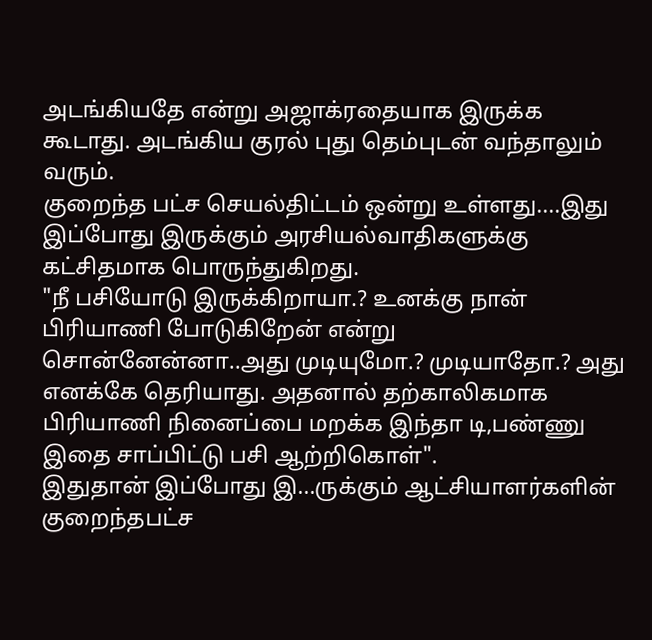அடங்கியதே என்று அஜாக்ரதையாக இருக்க கூடாது. அடங்கிய குரல் புது தெம்புடன் வந்தாலும் வரும்.
குறைந்த பட்ச செயல்திட்டம் ஒன்று உள்ளது....இது இப்போது இருக்கும் அரசியல்வாதிகளுக்கு கட்சிதமாக பொருந்துகிறது.
"நீ பசியோடு இருக்கிறாயா.? உனக்கு நான் பிரியாணி போடுகிறேன் என்று சொன்னேன்னா..அது முடியுமோ.? முடியாதோ.? அது எனக்கே தெரியாது. அதனால் தற்காலிகமாக பிரியாணி நினைப்பை மறக்க இந்தா டி,பண்ணு இதை சாப்பிட்டு பசி ஆற்றிகொள்".
இதுதான் இப்போது இ...ருக்கும் ஆட்சியாளர்களின் குறைந்தபட்ச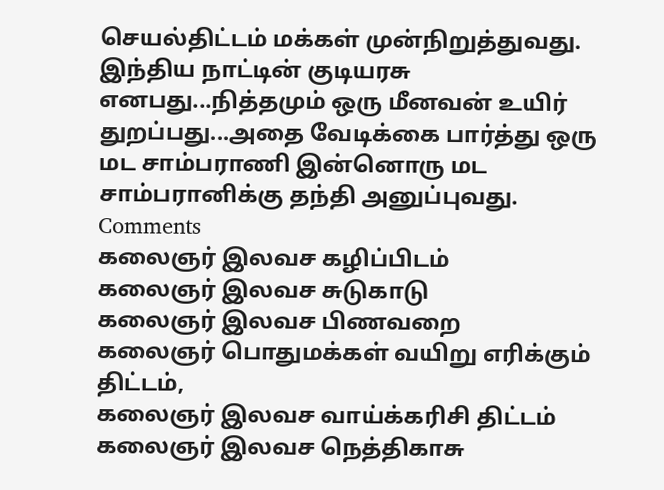செயல்திட்டம் மக்கள் முன்நிறுத்துவது.
இந்திய நாட்டின் குடியரசு எனபது...நித்தமும் ஒரு மீனவன் உயிர் துறப்பது...அதை வேடிக்கை பார்த்து ஒரு மட சாம்பராணி இன்னொரு மட சாம்பரானிக்கு தந்தி அனுப்புவது.
Comments
கலைஞர் இலவச கழிப்பிடம்
கலைஞர் இலவச சுடுகாடு
கலைஞர் இலவச பிணவறை
கலைஞர் பொதுமக்கள் வயிறு எரிக்கும் திட்டம்,
கலைஞர் இலவச வாய்க்கரிசி திட்டம்
கலைஞர் இலவச நெத்திகாசு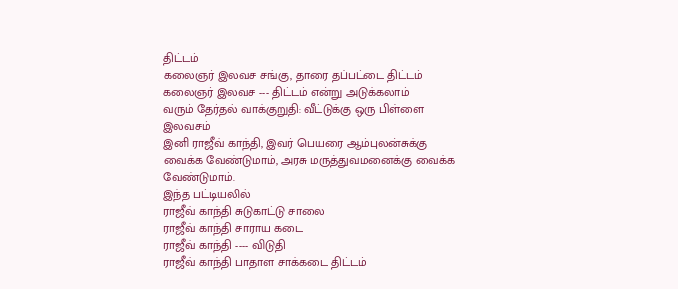திட்டம்
கலைஞர் இலவச சங்கு, தாரை தப்பட்டை திட்டம்
கலைஞர் இலவச --- திட்டம் என்று அடுக்கலாம்
வரும் தேர்தல் வாக்குறுதி: வீட்டுக்கு ஒரு பிள்ளை இலவசம்
இனி ராஜீவ் காந்தி, இவர் பெயரை ஆம்புலன்சுக்கு வைக்க வேண்டுமாம், அரசு மருத்துவமனைக்கு வைக்க வேண்டுமாம்.
இந்த பட்டியலில்
ராஜீவ் காந்தி சுடுகாட்டு சாலை
ராஜீவ் காந்தி சாராய கடை
ராஜீவ் காந்தி ---- விடுதி
ராஜீவ் காந்தி பாதாள சாக்கடை திட்டம்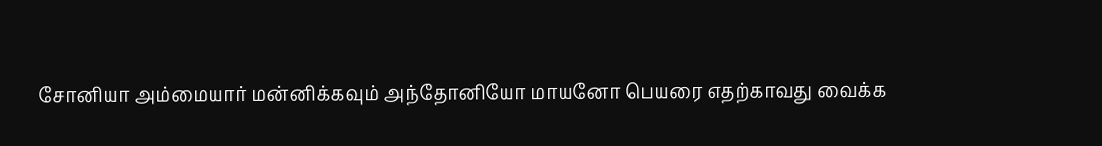சோனியா அம்மையார் மன்னிக்கவும் அந்தோனியோ மாயனோ பெயரை எதற்காவது வைக்க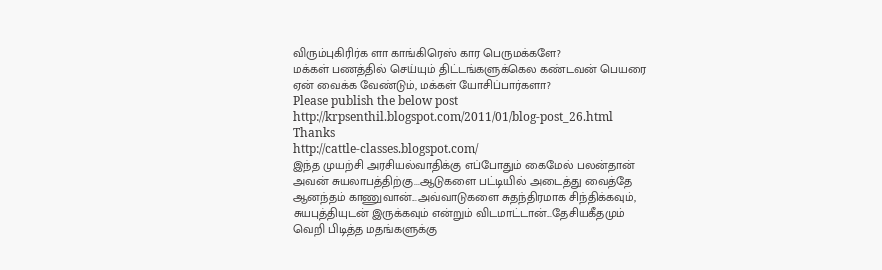விரும்புகிரிர்க ளா காங்கிரெஸ் கார பெருமக்களே?
மக்கள் பணத்தில் செய்யும் திட்டங்களுக்கெல கண்டவன் பெயரை ஏன் வைக்க வேண்டும், மக்கள் யோசிப்பார்களா?
Please publish the below post
http://krpsenthil.blogspot.com/2011/01/blog-post_26.html
Thanks
http://cattle-classes.blogspot.com/
இந்த முயற்சி அரசியல்வாதிக்கு எப்போதும் கைமேல் பலன்தான் அவன் சுயலாபத்திற்கு...ஆடுகளை பட்டியில் அடைத்து வைத்தே ஆனந்தம் காணுவான்...அவ்வாடுகளை சுதந்திரமாக சிந்திக்கவும், சுயபுத்தியுடன் இருக்கவும் என்றும் விடமாட்டான்...தேசியகீதமும் வெறி பிடித்த மதங்களுக்கு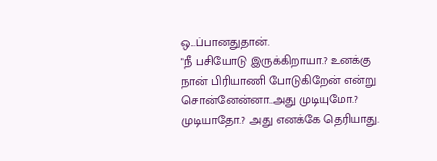ஒ...ப்பானதுதான்.
"நீ பசியோடு இருக்கிறாயா.? உனக்கு நான் பிரியாணி போடுகிறேன் என்று சொன்னேன்னா..அது முடியுமோ.? முடியாதோ.? அது எனக்கே தெரியாது.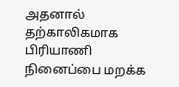அதனால் தற்காலிகமாக பிரியாணி நினைப்பை மறக்க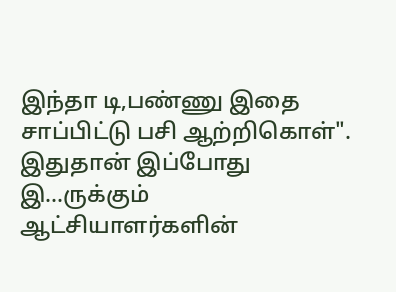இந்தா டி,பண்ணு இதை சாப்பிட்டு பசி ஆற்றிகொள்".
இதுதான் இப்போது இ...ருக்கும் ஆட்சியாளர்களின்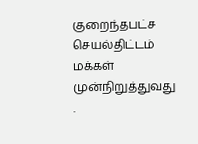குறைந்தபட்ச செயல்திட்டம் மக்கள் முன்நிறுத்துவது .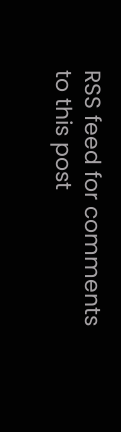RSS feed for comments to this post